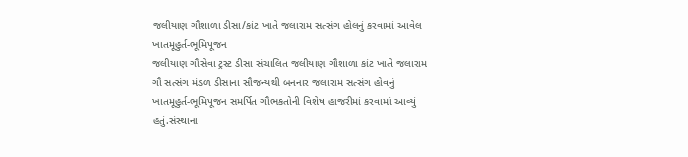જલીયાણ ગૌશાળા ડીસા/કાંટ ખાતે જલારામ સત્સંગ હોલનું કરવામાં આવેલ ખાતમૂહુર્ત-ભૂમિપૂજન
જલીયાણ ગૌસેવા ટ્રસ્ટ ડીસા સંચાલિત જલીયાણ ગૌશાળા કાંટ ખાતે જલારામ ગૌ સત્સંગ મંડળ ડીસાના સૌજન્યથી બનનાર જલારામ સત્સંગ હોવનું ખાતમૂહુર્ત-ભૂમિપૂજન સમર્પિત ગૌભકતોની વિશેષ હાજરીમાં કરવામાં આવ્યું હતું.સંસ્થાના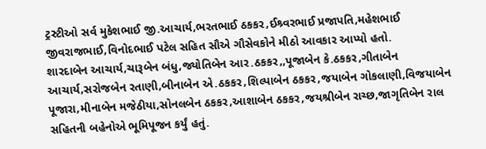ટ્રસ્ટીઓ સર્વ મુકેશભાઈ જી.આચાર્ય,ભરતભાઈ ઠકકર,ઈશ્ર્વરભાઈ પ્રજાપતિ,મહેશભાઈ જીવરાજભાઈ,વિનોદભાઈ પટેલ સહિત સૌએ ગૌસેવકોને મીઠો આવકાર આપ્યો હતો.
શારદાબેન આચાર્ય,ચારૂબેન બંધુ,જ્યોતિબેન આર.ઠકકર,,પૂજાબેન કે.ઠકકર,ગીતાબેન આચાર્ય,સરોજબેન રતાણી,બીનાબેન એ.ઠકકર,શિલ્પાબેન ઠકકર,જયાબેન ગોકલાણી,વિજયાબેન પૂજારા,મીનાબેન મજેઠીયા,સોનલબેન ઠકકર,આશાબેન ઠકકર,જયશ્રીબેન રાચ્છ,જાગૃતિબેન રાલ સહિતની બહેનોએ ભૂમિપૂજન કર્યું હતું.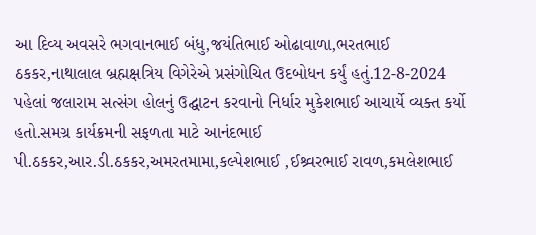આ દિવ્ય અવસરે ભગવાનભાઈ બંધુ,જયંતિભાઈ ઓઢાવાળા,ભરતભાઈ ઠકકર,નાથાલાલ બ્રહ્મક્ષત્રિય વિગેરેએ પ્રસંગોચિત ઉદબોધન કર્યું હતું.12-8-2024 પહેલાં જલારામ સત્સંગ હોલનું ઉદ્ઘાટન કરવાનો નિર્ધાર મુકેશભાઈ આચાર્યે વ્યક્ત કર્યો હતો.સમગ્ર કાર્યક્રમની સફળતા માટે આનંદભાઈ પી.ઠકકર,આર.ડી.ઠકકર,અમરતમામા,કલ્પેશભાઈ ,ઈશ્ર્વરભાઈ રાવળ,કમલેશભાઈ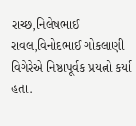રાચ્છ,નિલેષભાઈ રાવલ,વિનોદભાઈ ગોકલાણી વિગેરેએ નિષ્ઠાપૂર્વક પ્રયત્નો કર્યા હતા.